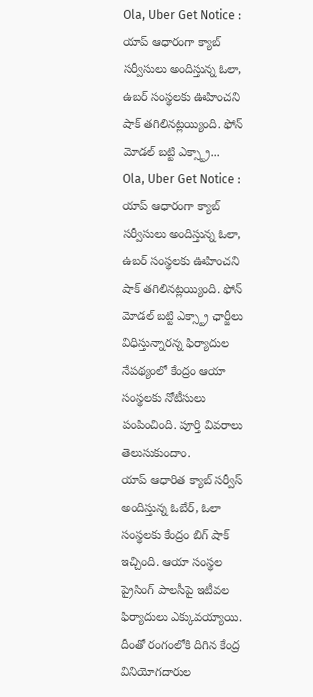Ola, Uber Get Notice : యాప్ ఆధారంగా క్యాబ్ సర్వీసులు అందిస్తున్న ఓలా, ఉబర్ సంస్థలకు ఊహించని షాక్ తగిలినట్లయ్యింది. ఫోన్ మోడల్ బట్టి ఎక్స్ట్రా...
Ola, Uber Get Notice : యాప్ ఆధారంగా క్యాబ్ సర్వీసులు అందిస్తున్న ఓలా, ఉబర్ సంస్థలకు ఊహించని షాక్ తగిలినట్లయ్యింది. ఫోన్ మోడల్ బట్టి ఎక్స్ట్రా ఛార్జీలు విధిస్తున్నారన్న ఫిర్యాదుల నేపథ్యంలో కేంద్రం ఆయా సంస్థలకు నోటీసులు పంపించింది. పూర్తి వివరాలు తెలుసుకుందాం.
యాప్ ఆధారిత క్యాబ్ సర్వీస్ అందిస్తున్న ఓబేర్, ఓలా సంస్థలకు కేంద్రం బిగ్ షాక్ ఇచ్చింది. ఆయా సంస్థల ప్రైసింగ్ పాలసీపై ఇటీవల ఫిర్యాదులు ఎక్కువయ్యాయి. దీంతో రంగంలోకి దిగిన కేంద్ర వినియోగదారుల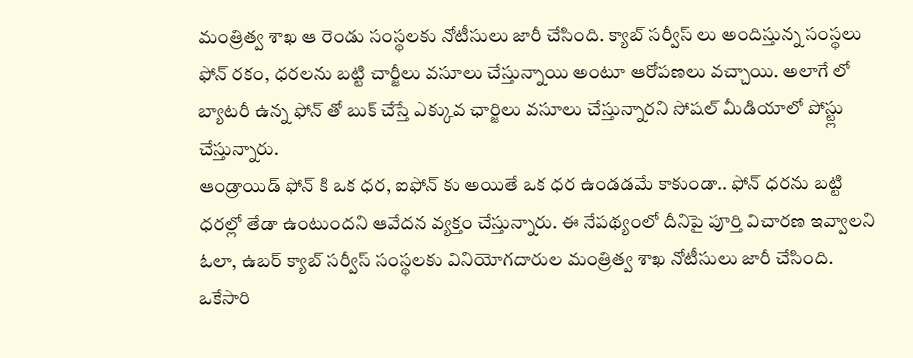మంత్రిత్వ శాఖ ఆ రెండు సంస్థలకు నోటీసులు జారీ చేసింది. క్యాబ్ సర్వీస్ లు అందిస్తున్న సంస్థలు ఫోన్ రకం, ధరలను బట్టి చార్జీలు వసూలు చేస్తున్నాయి అంటూ ఆరోపణలు వచ్చాయి. అలాగే లో బ్యాటరీ ఉన్న ఫోన్ తో బుక్ చేస్తే ఎక్కువ ఛార్జిలు వసూలు చేస్తున్నారని సోషల్ మీడియాలో పోస్ట్లు చేస్తున్నారు.
ఆండ్రాయిడ్ ఫోన్ కి ఒక ధర, ఐఫోన్ కు అయితే ఒక ధర ఉండడమే కాకుండా.. ఫోన్ ధరను బట్టి ధరల్లో తేడా ఉంటుందని ఆవేదన వ్యక్తం చేస్తున్నారు. ఈ నేపథ్యంలో దీనిపై పూర్తి విచారణ ఇవ్వాలని ఓలా, ఉబర్ క్యాబ్ సర్వీస్ సంస్థలకు వినియోగదారుల మంత్రిత్వ శాఖ నోటీసులు జారీ చేసింది. ఒకేసారి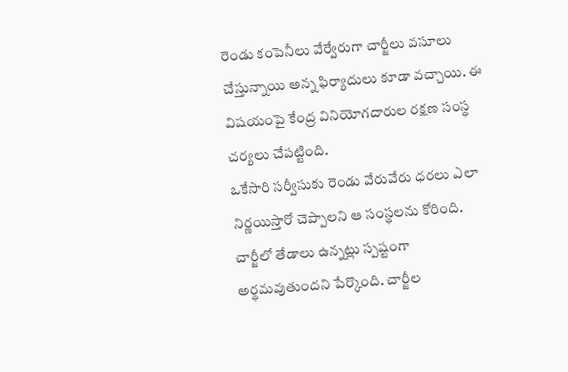రెండు కంపెనీలు వేర్వేరుగా చార్జీలు వసూలు చేస్తున్నాయి అన్న ఫిర్యాదులు కూడా వచ్చాయి. ఈ విషయంపై కేంద్ర వినియోగదారుల రక్షణ సంస్థ చర్యలు చేపట్టింది.
ఒకేసారి సర్వీసుకు రెండు వేరువేరు ధరలు ఎలా నిర్ణయిస్తారో చెప్పాలని ఆ సంస్థలను కోరింది. చార్జీలో తేడాలు ఉన్నట్లు స్పష్టంగా అర్థమవుతుందని పేర్కొంది. చార్జీల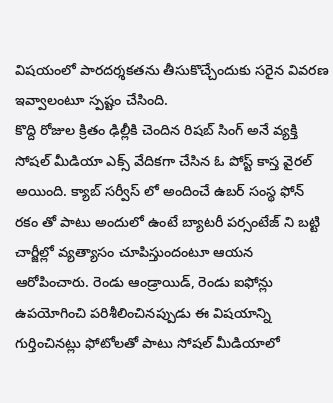విషయంలో పారదర్శకతను తీసుకొచ్చేందుకు సరైన వివరణ ఇవ్వాలంటూ స్పష్టం చేసింది.
కొద్ది రోజుల క్రితం ఢిల్లీకి చెందిన రిషబ్ సింగ్ అనే వ్యక్తి సోషల్ మీడియా ఎక్స్ వేదికగా చేసిన ఓ పోస్ట్ కాస్త వైరల్ అయింది. క్యాబ్ సర్వీస్ లో అందించే ఉబర్ సంస్థ ఫోన్ రకం తో పాటు అందులో ఉంటే బ్యాటరీ పర్సంటేజ్ ని బట్టి చార్జీల్లో వ్యత్యాసం చూపిస్తుందంటూ ఆయన ఆరోపించారు. రెండు ఆండ్రాయిడ్, రెండు ఐఫోన్లు ఉపయోగించి పరిశీలించినప్పుడు ఈ విషయాన్ని గుర్తించినట్లు ఫోటోలతో పాటు సోషల్ మీడియాలో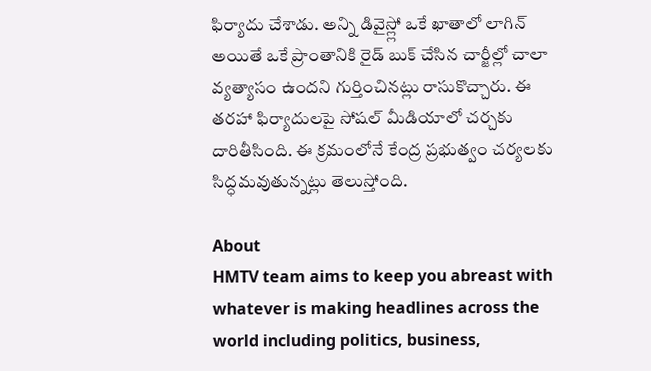ఫిర్యాదు చేశాడు. అన్ని డివైస్ల్లో ఒకే ఖాతాలో లాగిన్ అయితే ఒకే ప్రాంతానికి రైడ్ బుక్ చేసిన చార్జీల్లో చాలా వ్యత్యాసం ఉందని గుర్తించినట్లు రాసుకొచ్చారు. ఈ తరహా ఫిర్యాదులపై సోషల్ మీడియాలో చర్చకు దారితీసింది. ఈ క్రమంలోనే కేంద్ర ప్రభుత్వం చర్యలకు సిద్ధమవుతున్నట్లు తెలుస్తోంది.

About
HMTV team aims to keep you abreast with whatever is making headlines across the world including politics, business,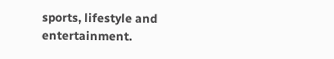sports, lifestyle and entertainment.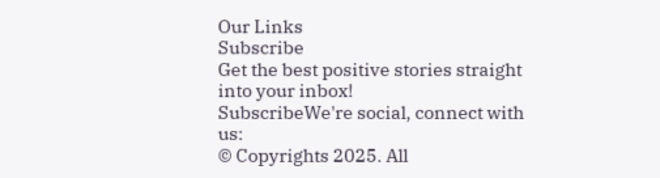Our Links
Subscribe
Get the best positive stories straight into your inbox!
SubscribeWe're social, connect with us:
© Copyrights 2025. All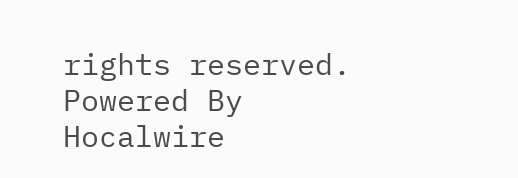rights reserved.
Powered By Hocalwire